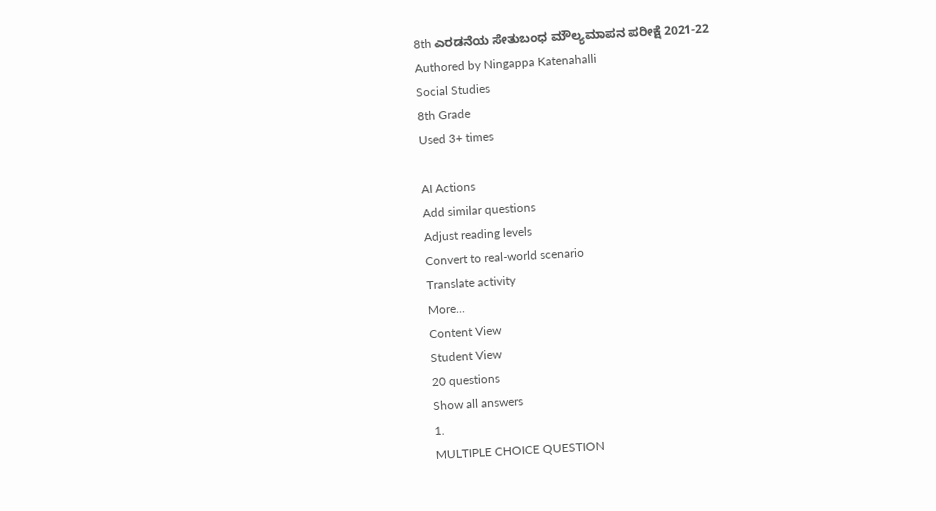8th ಎರಡನೆಯ ಸೇತುಬಂಧ ಮೌಲ್ಯಮಾಪನ ಪರೀಕ್ಷೆ 2021-22
Authored by Ningappa Katenahalli
Social Studies
8th Grade
Used 3+ times

AI Actions
Add similar questions
Adjust reading levels
Convert to real-world scenario
Translate activity
More...
Content View
Student View
20 questions
Show all answers
1.
MULTIPLE CHOICE QUESTION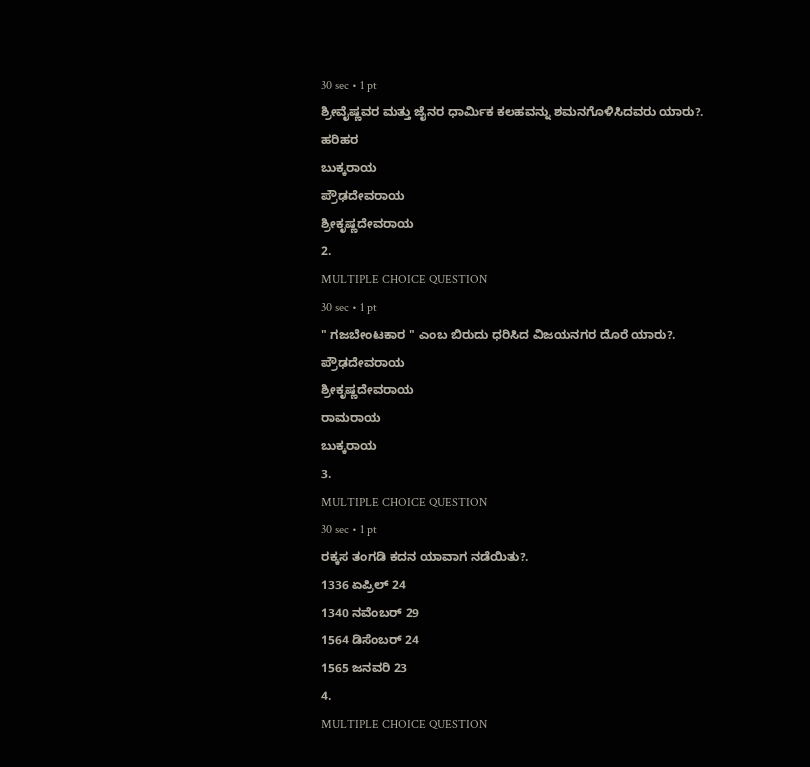30 sec • 1 pt
ಶ್ರೀವೈಷ್ಣವರ ಮತ್ತು ಜೈನರ ಧಾರ್ಮಿಕ ಕಲಹವನ್ನು ಶಮನಗೊಳಿಸಿದವರು ಯಾರು?.
ಹರಿಹರ
ಬುಕ್ಕರಾಯ
ಪ್ರೌಢದೇವರಾಯ
ಶ್ರೀಕೃಷ್ಣದೇವರಾಯ
2.
MULTIPLE CHOICE QUESTION
30 sec • 1 pt
" ಗಜಬೇಂಟಕಾರ " ಎಂಬ ಬಿರುದು ಧರಿಸಿದ ವಿಜಯನಗರ ದೊರೆ ಯಾರು?.
ಪ್ರೌಢದೇವರಾಯ
ಶ್ರೀಕೃಷ್ಣದೇವರಾಯ
ರಾಮರಾಯ
ಬುಕ್ಕರಾಯ
3.
MULTIPLE CHOICE QUESTION
30 sec • 1 pt
ರಕ್ಕಸ ತಂಗಡಿ ಕದನ ಯಾವಾಗ ನಡೆಯಿತು?.
1336 ಏಪ್ರಿಲ್ 24
1340 ನವೆಂಬರ್ 29
1564 ಡಿಸೆಂಬರ್ 24
1565 ಜನವರಿ 23
4.
MULTIPLE CHOICE QUESTION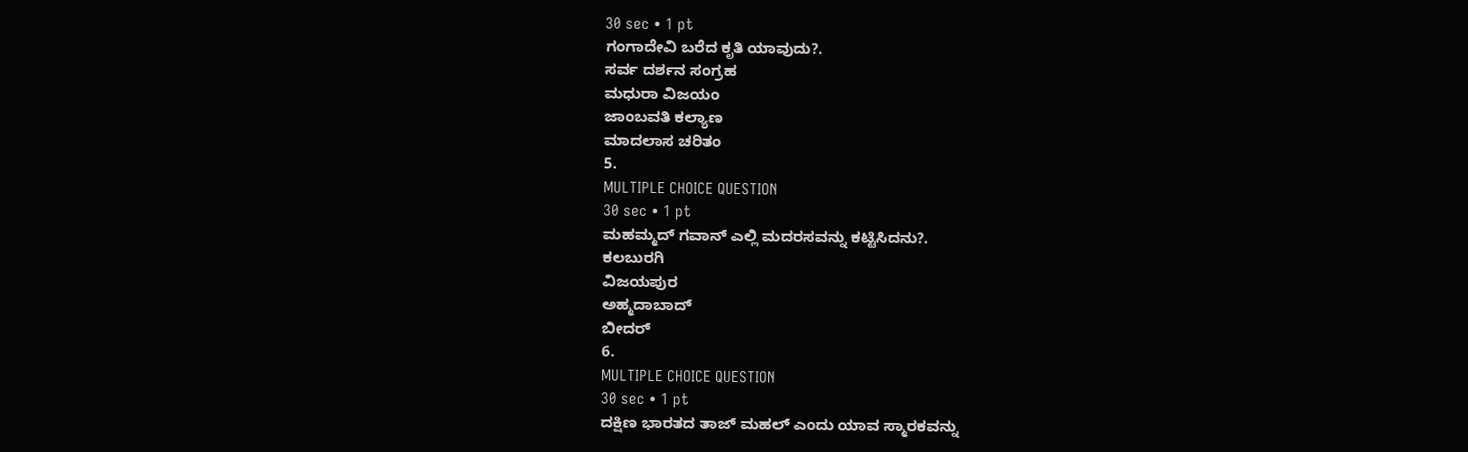30 sec • 1 pt
ಗಂಗಾದೇವಿ ಬರೆದ ಕೃತಿ ಯಾವುದು?.
ಸರ್ವ ದರ್ಶನ ಸಂಗ್ರಹ
ಮಧುರಾ ವಿಜಯಂ
ಜಾಂಬವತಿ ಕಲ್ಯಾಣ
ಮಾದಲಾಸ ಚರಿತಂ
5.
MULTIPLE CHOICE QUESTION
30 sec • 1 pt
ಮಹಮ್ಮದ್ ಗವಾನ್ ಎಲ್ಲಿ ಮದರಸವನ್ನು ಕಟ್ಟಿಸಿದನು?.
ಕಲಬುರಗಿ
ವಿಜಯಪುರ
ಅಹ್ಮದಾಬಾದ್
ಬೀದರ್
6.
MULTIPLE CHOICE QUESTION
30 sec • 1 pt
ದಕ್ಷಿಣ ಭಾರತದ ತಾಜ್ ಮಹಲ್ ಎಂದು ಯಾವ ಸ್ಮಾರಕವನ್ನು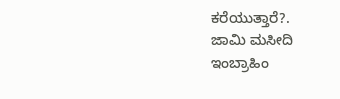ಕರೆಯುತ್ತಾರೆ?.
ಜಾಮಿ ಮಸೀದಿ
ಇಂಬ್ರಾಹಿಂ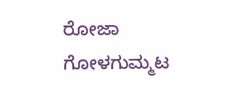ರೋಜಾ
ಗೋಳಗುಮ್ಮಟ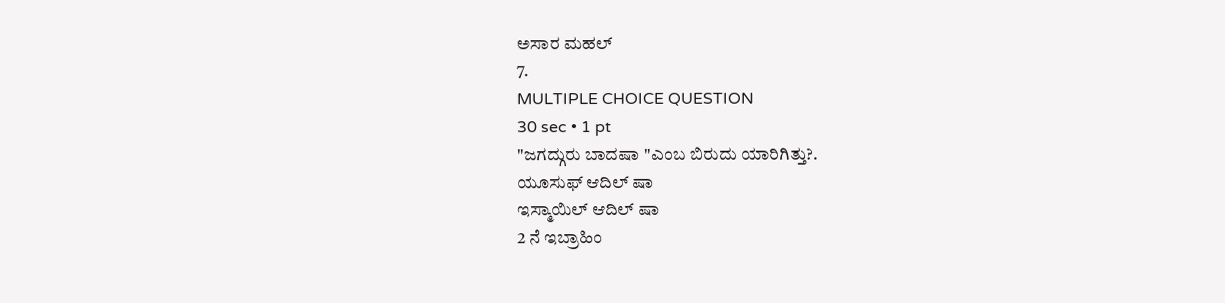ಅಸಾರ ಮಹಲ್
7.
MULTIPLE CHOICE QUESTION
30 sec • 1 pt
"ಜಗದ್ಗುರು ಬಾದಷಾ "ಎಂಬ ಬಿರುದು ಯಾರಿಗಿತ್ತು?.
ಯೂಸುಫ್ ಆದಿಲ್ ಷಾ
ಇಸ್ಮಾಯಿಲ್ ಆದಿಲ್ ಷಾ
2 ನೆ ಇಬ್ರಾಹಿಂ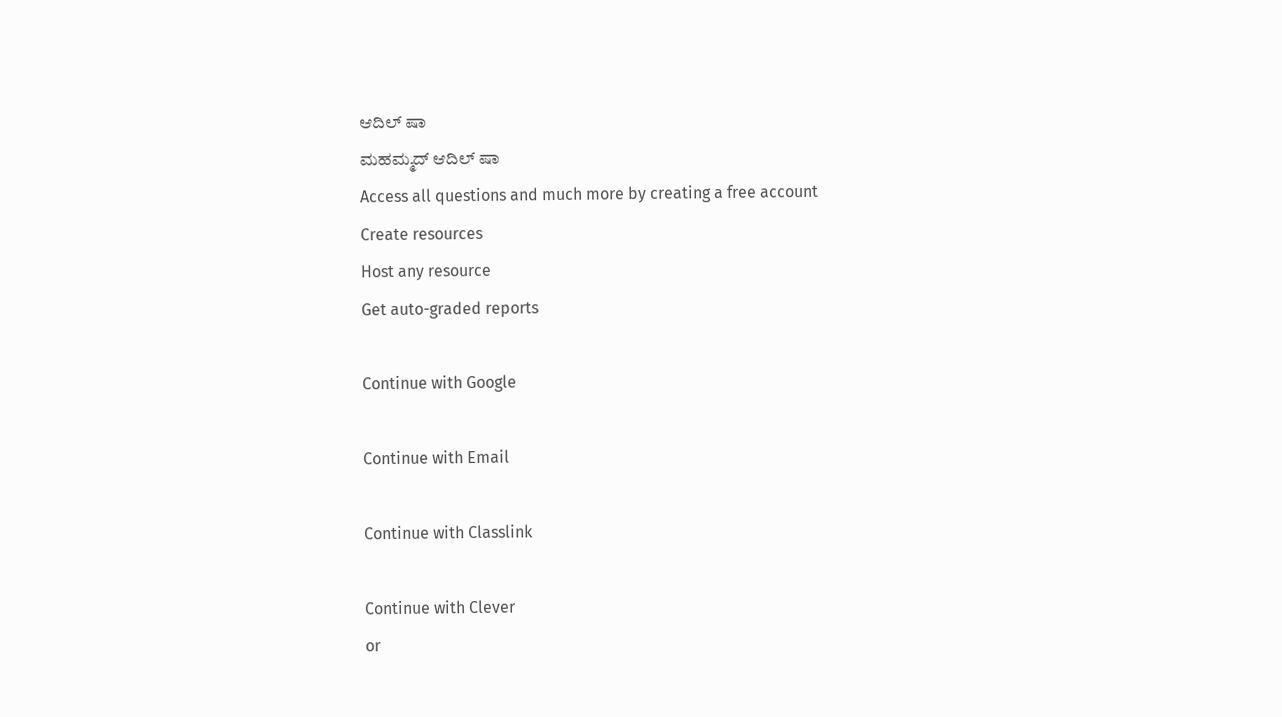ಆದಿಲ್ ಷಾ
ಮಹಮ್ಮದ್ ಆದಿಲ್ ಷಾ
Access all questions and much more by creating a free account
Create resources
Host any resource
Get auto-graded reports

Continue with Google

Continue with Email

Continue with Classlink

Continue with Clever
or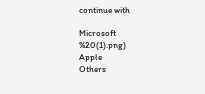continue with

Microsoft
%20(1).png)
Apple
Others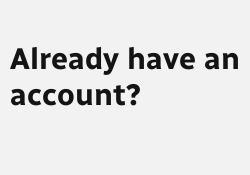Already have an account?